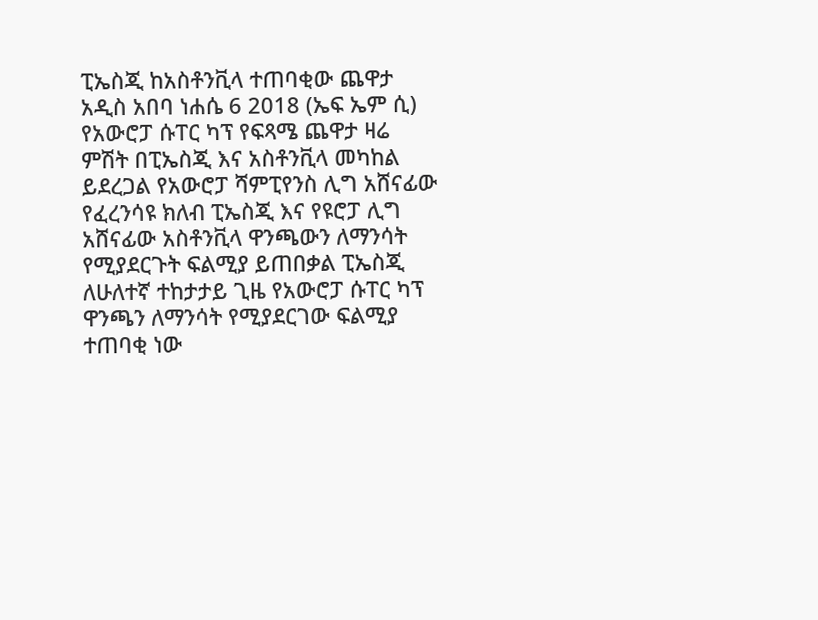ፒኤስጂ ከአስቶንቪላ ተጠባቂው ጨዋታ
አዲስ አበባ ነሐሴ 6 2018 (ኤፍ ኤም ሲ) የአውሮፓ ሱፐር ካፕ የፍጻሜ ጨዋታ ዛሬ ምሽት በፒኤስጂ እና አስቶንቪላ መካከል ይደረጋል የአውሮፓ ሻምፒየንስ ሊግ አሸናፊው የፈረንሳዩ ክለብ ፒኤስጂ እና የዩሮፓ ሊግ አሸናፊው አስቶንቪላ ዋንጫውን ለማንሳት የሚያደርጉት ፍልሚያ ይጠበቃል ፒኤስጂ ለሁለተኛ ተከታታይ ጊዜ የአውሮፓ ሱፐር ካፕ ዋንጫን ለማንሳት የሚያደርገው ፍልሚያ ተጠባቂ ነው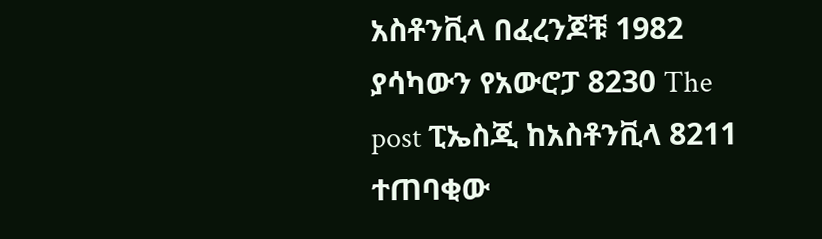አስቶንቪላ በፈረንጆቹ 1982 ያሳካውን የአውሮፓ 8230 The post ፒኤስጂ ከአስቶንቪላ 8211 ተጠባቂው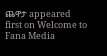ጨዋታ appeared first on Welcome to Fana Media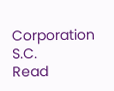Corporation S.C.
Read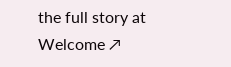the full story at Welcome ↗